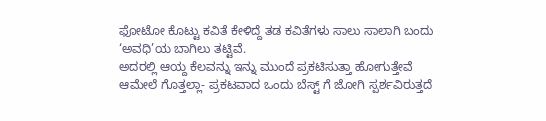ಫೋಟೋ ಕೊಟ್ಟು ಕವಿತೆ ಕೇಳಿದ್ದೆ ತಡ ಕವಿತೆಗಳು ಸಾಲು ಸಾಲಾಗಿ ಬಂದು ‘ಅವಧಿ’ಯ ಬಾಗಿಲು ತಟ್ಟಿವೆ.
ಅದರಲ್ಲಿ ಆಯ್ದ ಕೆಲವನ್ನು ಇನ್ನು ಮುಂದೆ ಪ್ರಕಟಿಸುತ್ತಾ ಹೋಗುತ್ತೇವೆ
ಆಮೇಲೆ ಗೊತ್ತಲ್ಲಾ- ಪ್ರಕಟವಾದ ಒಂದು ಬೆಸ್ಟ್ ಗೆ ಜೋಗಿ ಸ್ಪರ್ಶವಿರುತ್ತದೆ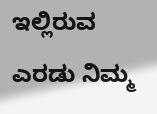ಇಲ್ಲಿರುವ ಎರಡು ನಿಮ್ಮ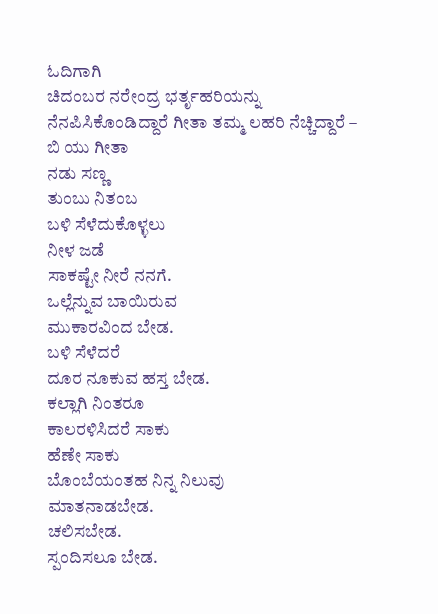ಓದಿಗಾಗಿ
ಚಿದಂಬರ ನರೇಂದ್ರ ಭರ್ತೃಹರಿಯನ್ನು ನೆನಪಿಸಿಕೊಂಡಿದ್ದಾರೆ ಗೀತಾ ತಮ್ಮ ಲಹರಿ ನೆಚ್ಚಿದ್ದಾರೆ –
ಬಿ ಯು ಗೀತಾ
ನಡು ಸಣ್ಣ
ತುಂಬು ನಿತಂಬ
ಬಳಿ ಸೆಳೆದುಕೊಳ್ಳಲು
ನೀಳ ಜಡೆ
ಸಾಕಷ್ಟೇ ನೀರೆ ನನಗೆ.
ಒಲ್ಲೆನ್ನುವ ಬಾಯಿರುವ
ಮುಕಾರವಿಂದ ಬೇಡ.
ಬಳಿ ಸೆಳೆದರೆ
ದೂರ ನೂಕುವ ಹಸ್ತ ಬೇಡ.
ಕಲ್ಲಾಗಿ ನಿಂತರೂ
ಕಾಲರಳಿಸಿದರೆ ಸಾಕು
ಹೆಣೇ ಸಾಕು
ಬೊಂಬೆಯಂತಹ ನಿನ್ನ ನಿಲುವು
ಮಾತನಾಡಬೇಡ.
ಚಲಿಸಬೇಡ.
ಸ್ಪಂದಿಸಲೂ ಬೇಡ.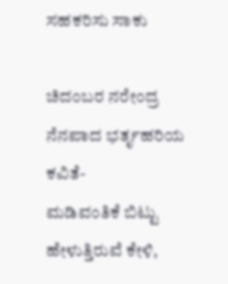ಸಹಕರಿಸು ಸಾಕು

ಚಿದಂಬರ ನರೇಂದ್ರ
ನೆನಪಾದ ಭರ್ತೃಹರಿಯ ಕವಿತೆ-
ಮಡಿವಂತಿಕೆ ಬಿಟ್ಟು
ಹೇಳುತ್ತಿರುವೆ ಕೇಳಿ,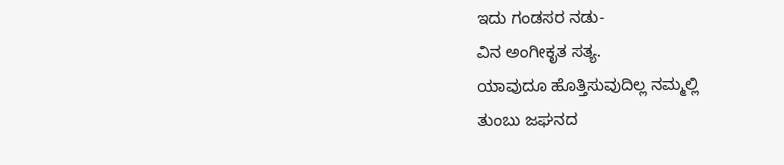ಇದು ಗಂಡಸರ ನಡು-
ವಿನ ಅಂಗೀಕೃತ ಸತ್ಯ.
ಯಾವುದೂ ಹೊತ್ತಿಸುವುದಿಲ್ಲ ನಮ್ಮಲ್ಲಿ
ತುಂಬು ಜಘನದ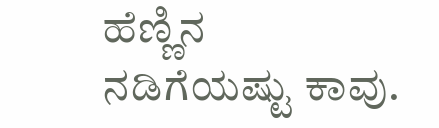ಹೆಣ್ಣಿನ
ನಡಿಗೆಯಷ್ಟು ಕಾವು.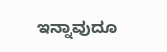ಇನ್ನಾವುದೂ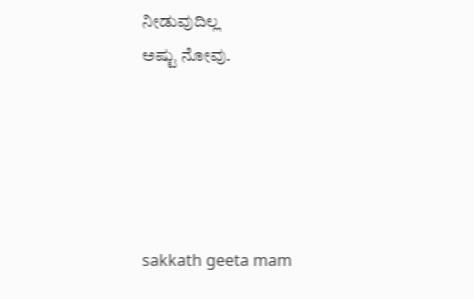ನೀಡುವುದಿಲ್ಲ
ಅಷ್ಟು ನೋವು.





sakkath geeta mam